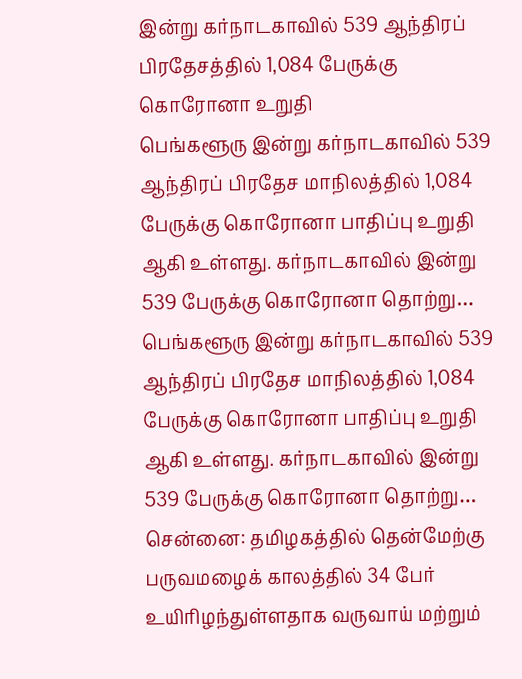இன்று கர்நாடகாவில் 539 ஆந்திரப் பிரதேசத்தில் 1,084 பேருக்கு கொரோனா உறுதி
பெங்களூரு இன்று கர்நாடகாவில் 539 ஆந்திரப் பிரதேச மாநிலத்தில் 1,084 பேருக்கு கொரோனா பாதிப்பு உறுதி ஆகி உள்ளது. கர்நாடகாவில் இன்று 539 பேருக்கு கொரோனா தொற்று…
பெங்களூரு இன்று கர்நாடகாவில் 539 ஆந்திரப் பிரதேச மாநிலத்தில் 1,084 பேருக்கு கொரோனா பாதிப்பு உறுதி ஆகி உள்ளது. கர்நாடகாவில் இன்று 539 பேருக்கு கொரோனா தொற்று…
சென்னை: தமிழகத்தில் தென்மேற்கு பருவமழைக் காலத்தில் 34 பேர் உயிரிழந்துள்ளதாக வருவாய் மற்றும்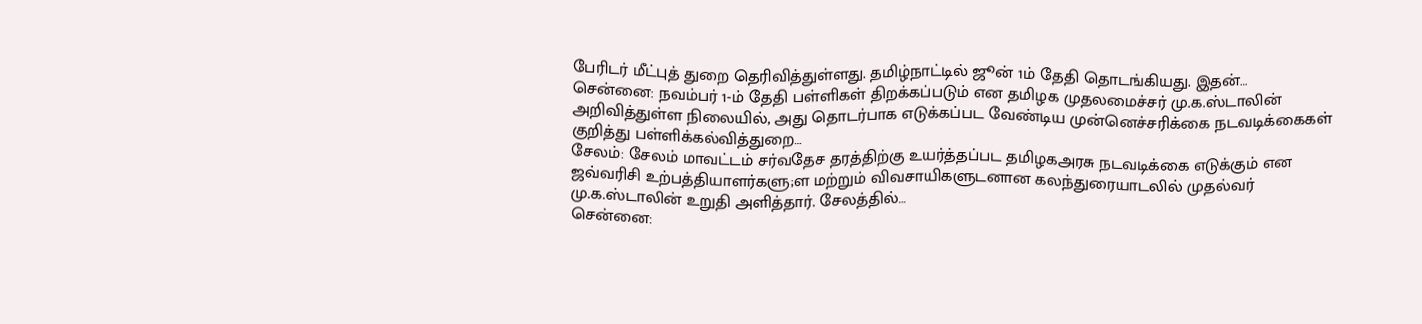பேரிடர் மீட்புத் துறை தெரிவித்துள்ளது. தமிழ்நாட்டில் ஜூன் 1ம் தேதி தொடங்கியது. இதன்…
சென்னை: நவம்பர் 1-ம் தேதி பள்ளிகள் திறக்கப்படும் என தமிழக முதலமைச்சர் மு.க.ஸ்டாலின் அறிவித்துள்ள நிலையில், அது தொடர்பாக எடுக்கப்பட வேண்டிய முன்னெச்சரிக்கை நடவடிக்கைகள் குறித்து பள்ளிக்கல்வித்துறை…
சேலம்: சேலம் மாவட்டம் சர்வதேச தரத்திற்கு உயர்த்தப்பட தமிழகஅரசு நடவடிக்கை எடுக்கும் என ஜவ்வரிசி உற்பத்தியாளர்களு;ள மற்றும் விவசாயிகளுடனான கலந்துரையாடலில் முதல்வர் மு.க.ஸ்டாலின் உறுதி அளித்தார். சேலத்தில்…
சென்னை: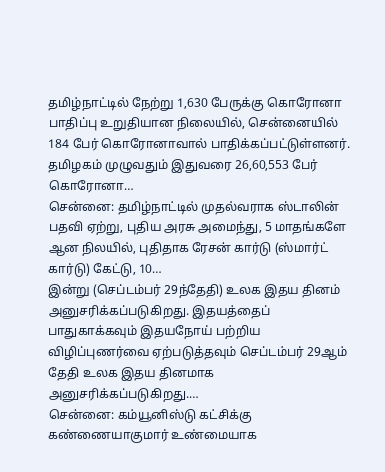தமிழ்நாட்டில் நேற்று 1,630 பேருக்கு கொரோனா பாதிப்பு உறுதியான நிலையில், சென்னையில் 184 பேர் கொரோனாவால் பாதிக்கப்பட்டுள்ளனர். தமிழகம் முழுவதும் இதுவரை 26,60,553 பேர் கொரோனா…
சென்னை: தமிழ்நாட்டில் முதல்வராக ஸ்டாலின் பதவி ஏற்று, புதிய அரசு அமைந்து, 5 மாதங்களே ஆன நிலயில், புதிதாக ரேசன் கார்டு (ஸ்மார்ட் கார்டு) கேட்டு, 10…
இன்று (செப்டம்பர் 29ந்தேதி) உலக இதய தினம் அனுசரிக்கப்படுகிறது. இதயத்தைப் பாதுகாக்கவும் இதயநோய் பற்றிய விழிப்புணர்வை ஏற்படுத்தவும் செப்டம்பர் 29ஆம் தேதி உலக இதய தினமாக அனுசரிக்கப்படுகிறது.…
சென்னை: கம்யூனிஸ்டு கட்சிக்கு கண்ணையாகுமார் உண்மையாக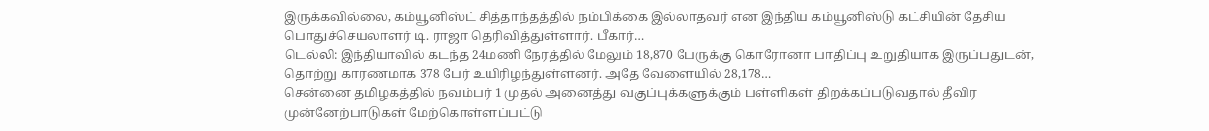இருக்கவில்லை, கம்யூனிஸ்ட் சித்தாந்தத்தில் நம்பிக்கை இல்லாதவர் என இந்திய கம்யூனிஸ்டு கட்சியின் தேசிய பொதுச்செயலாளர் டி. ராஜா தெரிவித்துள்ளார். பீகார்…
டெல்லி: இந்தியாவில் கடந்த 24மணி நேரத்தில் மேலும் 18,870 பேருக்கு கொரோனா பாதிப்பு உறுதியாக இருப்பதுடன், தொற்று காரணமாக 378 பேர் உயிரிழந்துள்ளனர். அதே வேளையில் 28,178…
சென்னை தமிழகத்தில் நவம்பர் 1 முதல் அனைத்து வகுப்புக்களுக்கும் பள்ளிகள் திறக்கப்படுவதால் தீவிர முன்னேற்பாடுகள் மேற்கொள்ளப்பட்டு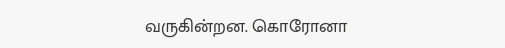வருகின்றன. கொரோனா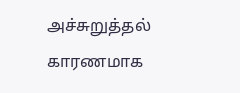அச்சுறுத்தல் காரணமாக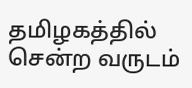தமிழகத்தில் சென்ற வருடம்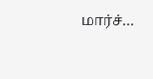மார்ச்…